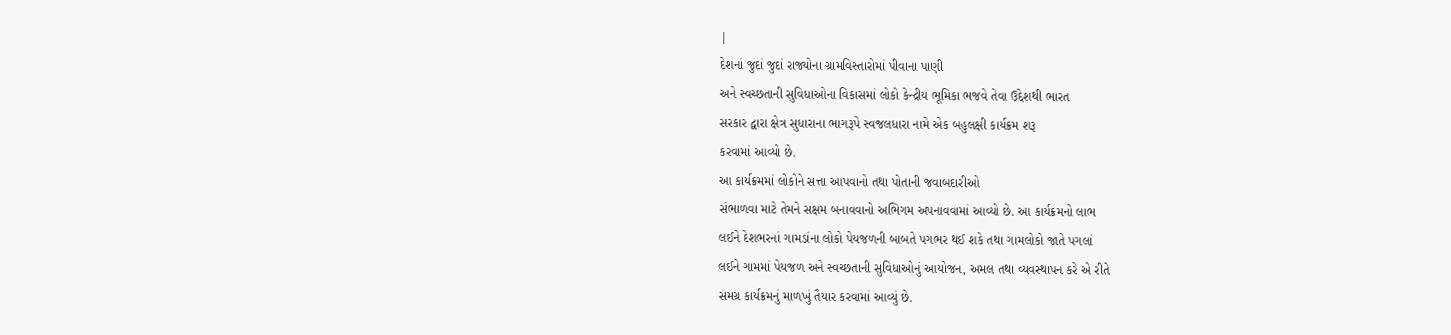|
દેશનાં જુદાં જુદાં રાજ્યોના ગ્રામવિસ્તારોમાં પીવાના પાણી
અને સ્વચ્છતાની સુવિધાઓના વિકાસમાં લોકો કેન્દ્રીય ભૂમિકા ભજવે તેવા ઉદ્દેશથી ભારત
સરકાર દ્વારા ક્ષેત્ર સુધારાના ભાગરૂપે સ્વજલધારા નામે એક બહુલક્ષી કાર્યક્રમ શરૂ
કરવામાં આવ્યો છે.
આ કાર્યક્રમમાં લોકોને સત્તા આપવાનો તથા પોતાની જવાબદારીઓ
સંભાળવા માટે તેમને સક્ષમ બનાવવાનો અભિગમ અપનાવવામાં આવ્યો છે. આ કાર્યક્રમનો લાભ
લઈને દેશભરનાં ગામડાંના લોકો પેયજળની બાબતે પગભર થઈ શકે તથા ગામલોકો જાતે પગલાં
લઈને ગામમાં પેયજળ અને સ્વચ્છતાની સુવિધાઓનું આયોજન, અમલ તથા વ્યવસ્થાપન કરે એ રીતે
સમગ્ર કાર્યક્રમનું માળખું તૈયાર કરવામાં આવ્યું છે.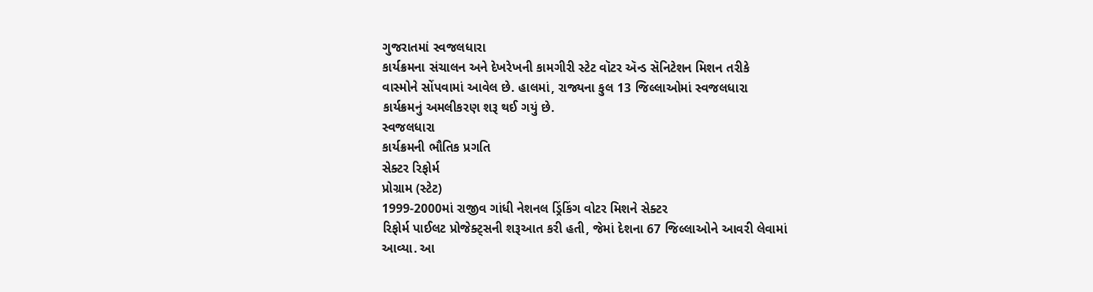ગુજરાતમાં સ્વજલધારા
કાર્યક્રમના સંચાલન અને દેખરેખની કામગીરી સ્ટેટ વૉટર ઍન્ડ સૅનિટેશન મિશન તરીકે
વાસ્મોને સોંપવામાં આવેલ છે. હાલમાં, રાજ્યના કુલ 13 જિલ્લાઓમાં સ્વજલધારા
કાર્યક્રમનું અમલીકરણ શરૂ થઈ ગયું છે.
સ્વજલધારા
કાર્યક્રમની ભૌતિક પ્રગતિ
સેક્ટર રિફોર્મ
પ્રોગ્રામ (સ્ટેટ)
1999-2000માં રાજીવ ગાંધી નેશનલ ડ્રિંકિંગ વોટર મિશને સેક્ટર
રિફોર્મ પાઈલટ પ્રોજેક્ટ્સની શરૂઆત કરી હતી, જેમાં દેશના 67 જિલ્લાઓને આવરી લેવામાં
આવ્યા. આ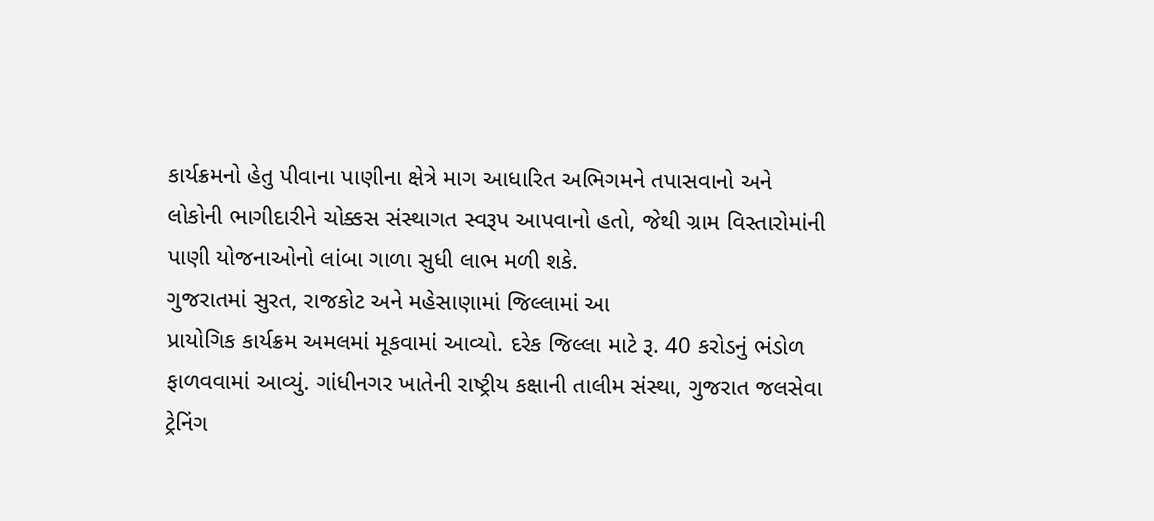કાર્યક્રમનો હેતુ પીવાના પાણીના ક્ષેત્રે માગ આધારિત અભિગમને તપાસવાનો અને
લોકોની ભાગીદારીને ચોક્કસ સંસ્થાગત સ્વરૂપ આપવાનો હતો, જેથી ગ્રામ વિસ્તારોમાંની
પાણી યોજનાઓનો લાંબા ગાળા સુધી લાભ મળી શકે.
ગુજરાતમાં સુરત, રાજકોટ અને મહેસાણામાં જિલ્લામાં આ
પ્રાયોગિક કાર્યક્રમ અમલમાં મૂકવામાં આવ્યો. દરેક જિલ્લા માટે રૂ. 40 કરોડનું ભંડોળ
ફાળવવામાં આવ્યું. ગાંધીનગર ખાતેની રાષ્ટ્રીય કક્ષાની તાલીમ સંસ્થા, ગુજરાત જલસેવા
ટ્રેનિંગ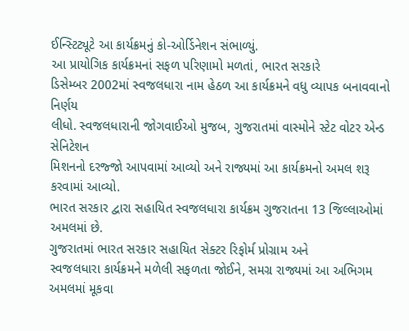ઈન્સ્ટિટ્યૂટે આ કાર્યક્રમનું કો-ઓર્ડિનેશન સંભાળ્યું.
આ પ્રાયોગિક કાર્યક્રમનાં સફળ પરિણામો મળતાં, ભારત સરકારે
ડિસેમ્બર 2002માં સ્વજલધારા નામ હેઠળ આ કાર્યક્રમને વધુ વ્યાપક બનાવવાનો નિર્ણય
લીધો. સ્વજલધારાની જોગવાઈઓ મુજબ, ગુજરાતમાં વાસ્મોને સ્ટેટ વોટર એન્ડ સેનિટેશન
મિશનનો દરજ્જો આપવામાં આવ્યો અને રાજ્યમાં આ કાર્યક્રમનો અમલ શરૂ કરવામાં આવ્યો.
ભારત સરકાર દ્વારા સહાયિત સ્વજલધારા કાર્યક્રમ ગુજરાતના 13 જિલ્લાઓમાં અમલમાં છે.
ગુજરાતમાં ભારત સરકાર સહાયિત સેક્ટર રિફોર્મ પ્રોગ્રામ અને
સ્વજલધારા કાર્યક્રમને મળેલી સફળતા જોઈને, સમગ્ર રાજ્યમાં આ અભિગમ અમલમાં મૂકવા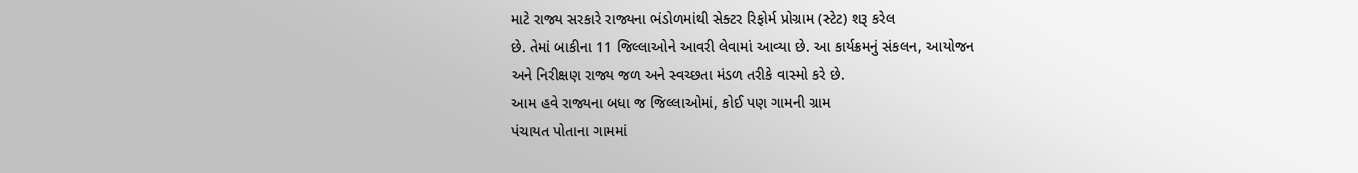માટે રાજ્ય સરકારે રાજ્યના ભંડોળમાંથી સેક્ટર રિફોર્મ પ્રોગ્રામ (સ્ટેટ) શરૂ કરેલ
છે. તેમાં બાકીના 11 જિલ્લાઓને આવરી લેવામાં આવ્યા છે. આ કાર્યક્રમનું સંકલન, આયોજન
અને નિરીક્ષણ રાજ્ય જળ અને સ્વચ્છતા મંડળ તરીકે વાસ્મો કરે છે.
આમ હવે રાજ્યના બધા જ જિલ્લાઓમાં, કોઈ પણ ગામની ગ્રામ
પંચાયત પોતાના ગામમાં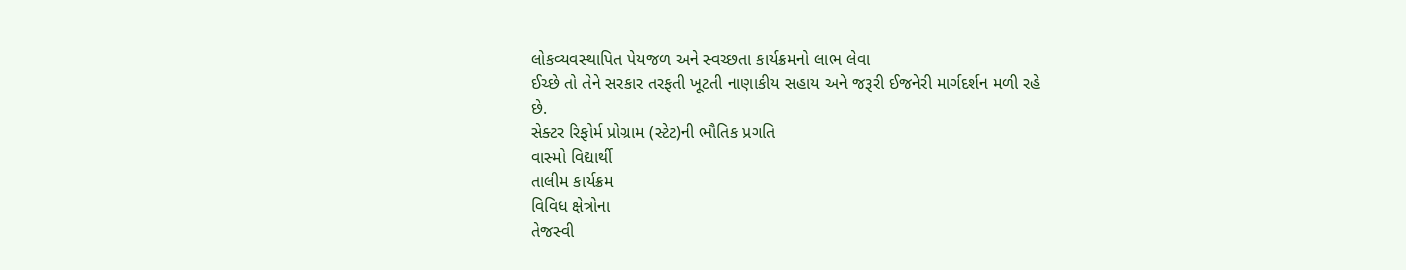લોકવ્યવસ્થાપિત પેયજળ અને સ્વચ્છતા કાર્યક્રમનો લાભ લેવા
ઈચ્છે તો તેને સરકાર તરફતી ખૂટતી નાણાકીય સહાય અને જરૂરી ઈજનેરી માર્ગદર્શન મળી રહે
છે.
સેક્ટર રિફોર્મ પ્રોગ્રામ (સ્ટેટ)ની ભૌતિક પ્રગતિ
વાસ્મો વિદ્યાર્થી
તાલીમ કાર્યક્રમ
વિવિધ ક્ષેત્રોના
તેજસ્વી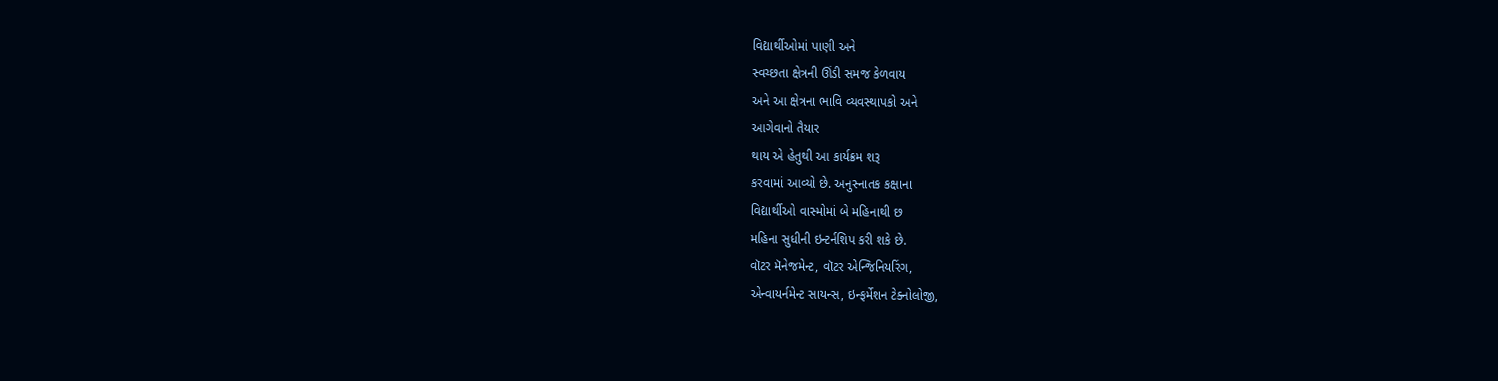વિદ્યાર્થીઓમાં પાણી અને
સ્વચ્છતા ક્ષેત્રની ઊંડી સમજ કેળવાય
અને આ ક્ષેત્રના ભાવિ વ્યવસ્થાપકો અને
આગેવાનો તૈયાર
થાય એ હેતુથી આ કાર્યક્રમ શરૂ
કરવામાં આવ્યો છે. અનુસ્નાતક કક્ષાના
વિદ્યાર્થીઓ વાસ્મોમાં બે મહિનાથી છ
મહિના સુધીની ઇન્ટર્નશિપ કરી શકે છે.
વૉટર મૅનેજમેન્ટ, વૉટર એન્જિનિયરિંગ,
એન્વાયર્નમેન્ટ સાયન્સ, ઇન્ફર્મેશન ટેક્નોલોજી,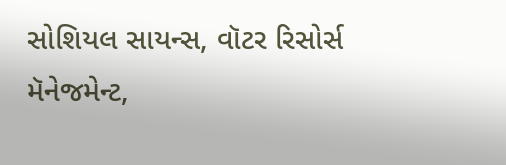સોશિયલ સાયન્સ, વૉટર રિસોર્સ
મૅનેજમેન્ટ,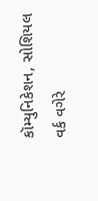કૉમ્યુનિકેશન, સોશિયલ
વર્ક વગેરે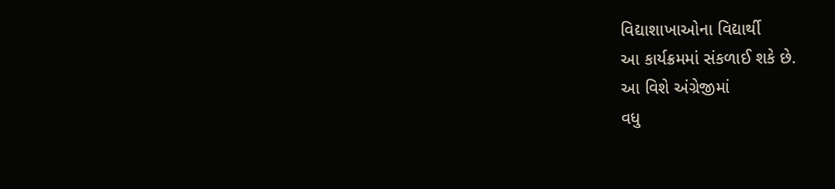વિદ્યાશાખાઓના વિદ્યાર્થી
આ કાર્યક્રમમાં સંકળાઈ શકે છે.
આ વિશે અંગ્રેજીમાં
વધુ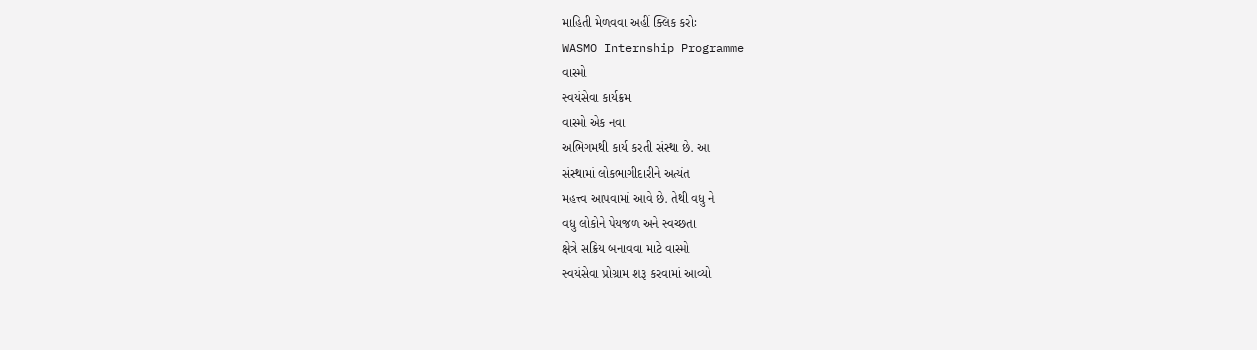માહિતી મેળવવા અહીં ક્લિક કરોઃ
WASMO Internship Programme
વાસ્મો
સ્વયંસેવા કાર્યક્રમ
વાસ્મો એક નવા
અભિગમથી કાર્ય કરતી સંસ્થા છે. આ
સંસ્થામાં લોકભાગીદારીને અત્યંત
મહત્ત્વ આપવામાં આવે છે. તેથી વધુ ને
વધુ લોકોને પેયજળ અને સ્વચ્છતા
ક્ષેત્રે સક્રિય બનાવવા માટે વાસ્મો
સ્વયંસેવા પ્રોગ્રામ શરૂ કરવામાં આવ્યો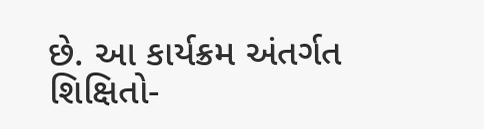છે. આ કાર્યક્રમ અંતર્ગત
શિક્ષિતો-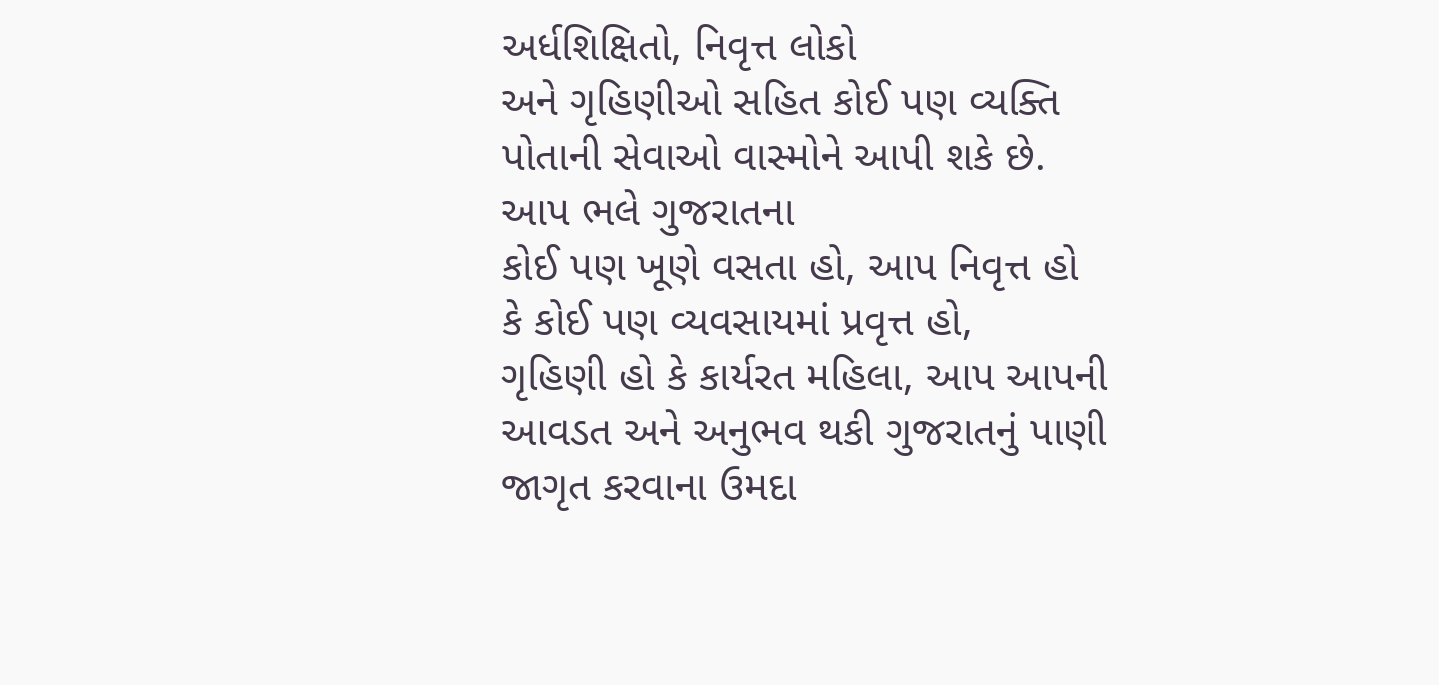અર્ધશિક્ષિતો, નિવૃત્ત લોકો
અને ગૃહિણીઓ સહિત કોઈ પણ વ્યક્તિ
પોતાની સેવાઓ વાસ્મોને આપી શકે છે.
આપ ભલે ગુજરાતના
કોઈ પણ ખૂણે વસતા હો, આપ નિવૃત્ત હો
કે કોઈ પણ વ્યવસાયમાં પ્રવૃત્ત હો,
ગૃહિણી હો કે કાર્યરત મહિલા, આપ આપની
આવડત અને અનુભવ થકી ગુજરાતનું પાણી
જાગૃત કરવાના ઉમદા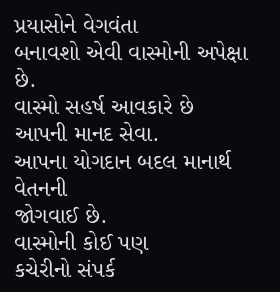પ્રયાસોને વેગવંતા
બનાવશો એવી વાસ્મોની અપેક્ષા છે.
વાસ્મો સહર્ષ આવકારે છે આપની માનદ સેવા.
આપના યોગદાન બદલ માનાર્થ વેતનની
જોગવાઈ છે.
વાસ્મોની કોઈ પણ
કચેરીનો સંપર્ક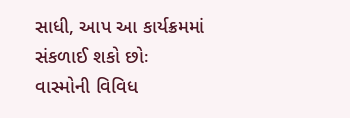સાધી, આપ આ કાર્યક્રમમાં
સંકળાઈ શકો છોઃ
વાસ્મોની વિવિધ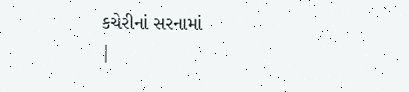કચેરીનાં સરનામાં
|